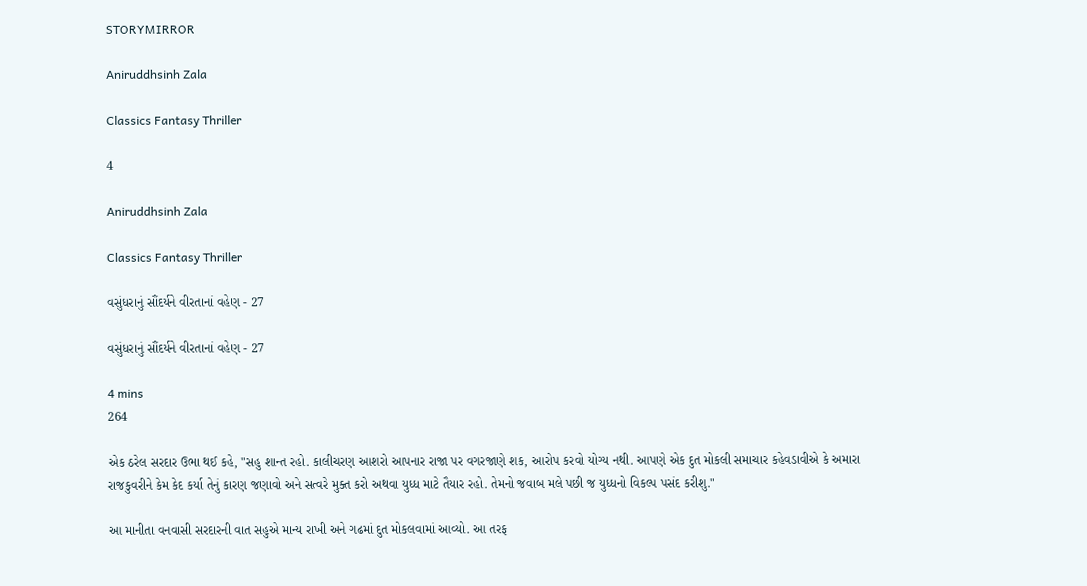STORYMIRROR

Aniruddhsinh Zala

Classics Fantasy Thriller

4

Aniruddhsinh Zala

Classics Fantasy Thriller

વસુંધરાનું સૌંદર્યને વીરતાનાં વહેણ - 27

વસુંધરાનું સૌંદર્યને વીરતાનાં વહેણ - 27

4 mins
264

એક ઠરેલ સરદાર ઉભા થઈ કહે, "સહુ શાન્ત રહો. કાલીચરણ આશરો આપનાર રાજા પર વગરજાણે શક, આરોપ કરવો યોગ્ય નથી. આપણે એક દુત મોકલી સમાચાર કહેવડાવીએ કે અમારા રાજકુવરીને કેમ કેદ કર્યા તેનું કારણ જણાવો અને સત્વરે મુક્ત કરો અથવા યુધ્ધ માટે તૈયાર રહો. તેમનો જવાબ મલે પછી જ યુધ્ધનો વિકલ્પ પસંદ કરીશુ."

આ માનીતા વનવાસી સરદારની વાત સહુએ માન્ય રાખી અને ગઢમાં દુત મોકલવામાં આવ્યો. આ તરફ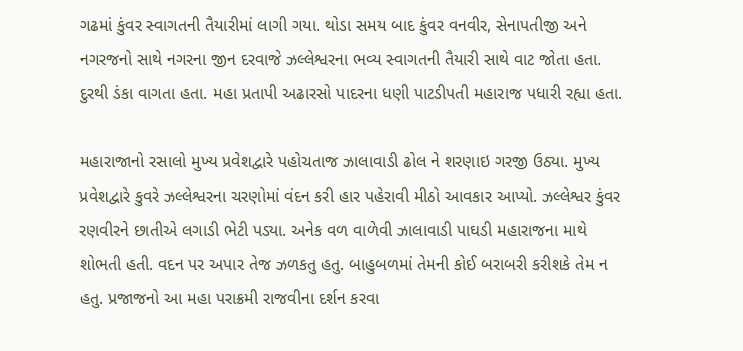ગઢમાં કુંવર સ્વાગતની તૈયારીમાં લાગી ગયા. થોડા સમય બાદ કુંવર વનવીર, સેનાપતીજી અને નગરજનો સાથે નગરના જીન દરવાજે ઝલ્લેશ્વરના ભવ્ય સ્વાગતની તૈયારી સાથે વાટ જોતા હતા. દુરથી ડંકા વાગતા હતા. મહા પ્રતાપી અઢારસો પાદરના ધણી પાટડીપતી મહારાજ પધારી રહ્યા હતા.

મહારાજાનો રસાલો મુખ્ય પ્રવેશદ્વારે પહોચતાજ ઝાલાવાડી ઢોલ ને શરણાઇ ગરજી ઉઠ્યા. મુખ્ય પ્રવેશદ્વારે કુવરે ઝલ્લેશ્વરના ચરણોમાં વંદન કરી હાર પહેરાવી મીઠો આવકાર આપ્યો. ઝલ્લેશ્વર કુંવર રણવીરને છાતીએ લગાડી ભેટી પડ્યા. અનેક વળ વાળેવી ઝાલાવાડી પાઘડી મહારાજના માથે શોભતી હતી. વદન પર અપાર તેજ ઝળકતુ હતુ. બાહુબળમાં તેમની કોઈ બરાબરી કરીશકે તેમ ન હતુ. પ્રજાજનો આ મહા પરાક્રમી રાજવીના દર્શન કરવા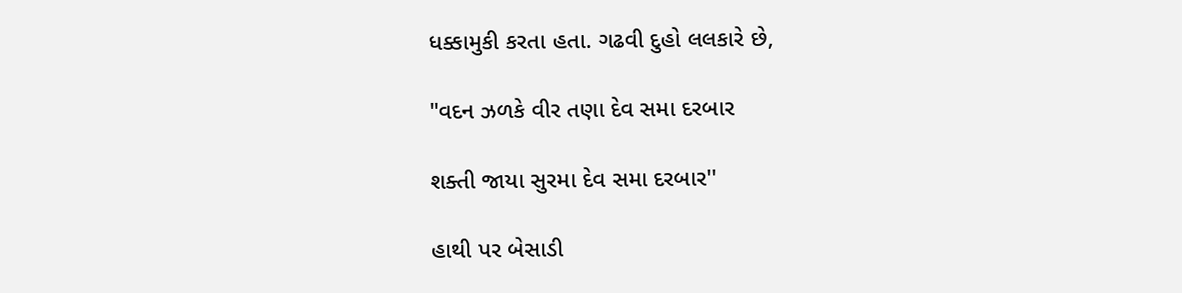ધક્કામુકી કરતા હતા. ગઢવી દુહો લલકારે છે,

"વદન ઝળકે વીર તણા દેવ સમા દરબાર

શક્તી જાયા સુરમા દેવ સમા દરબાર''

હાથી પર બેસાડી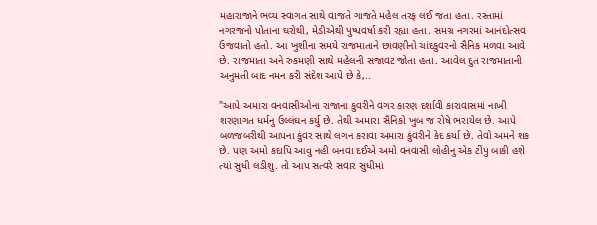મહારાજાને ભવ્ય સ્વાગત સાથે વાજતે ગાજતે મહેલ તરફ લઈ જતા હતા. રસ્તામાં નગરજનો પોતાના ઘરોથી, મેડીએથી પુષ્પવર્ષા કરી રહ્યા હતા. સમગ્ર નગરમાં આનંદોત્સવ ઉજવાતો હતો. આ ખુશીના સમયે રાજમાતાને છાવણીનો ચાંદકુવરનો સૈનિક મળવા આવે છે. રાજમાતા અને રુકમણી સાથે મહેલની સજાવટ જોતા હતા. આવેલ દુત રાજમાતાની અનુમતી બાદ નમન કરી સંદેશ આપે છે કે,..

"આપે અમારા વનવાસીઓના રાજાના કુવરીને વગર કારણ દર્શાવી કારાવાસમાં નાખી શરણાગત ધર્મનુ ઉલ્લંઘન કર્યુ છે. તેથી અમારા સૈનિકો ખુબ જ રોષે ભરાયેલ છે. આપે બળજબરીથી આપના કુંવર સાથે લગન કરાવા અમારા કુંવરીને કેદ કર્યા છે. તેવો અમને શક છે. પણ અમો કદાપિ આવુ નહી બનવા દઈએ અમો વનવાસી લોહીનુ એક ટીંપુ બાકી હશે ત્યાં સુધી લડીશુ. તો આપ સત્વરે સવાર સુધીમાં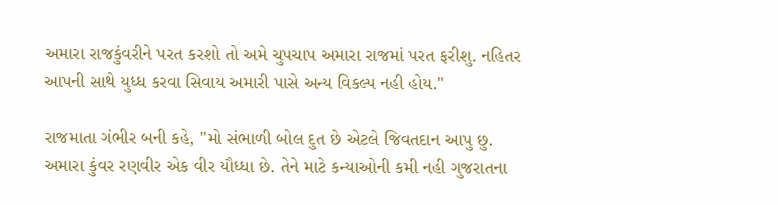અમારા રાજકુંવરીને પરત કરશો તો અમે ચુપચાપ અમારા રાજમાં પરત ફરીશુ. નહિતર આપની સાથે યુધ્ધ કરવા સિવાય અમારી પાસે અન્ય વિકલ્પ નહી હોય."

રાજમાતા ગંભીર બની કહે, "મો સંભાળી બોલ દુત છે એટલે જિવતદાન આપુ છુ. અમારા કુંવર રણવીર એક વીર યૌધ્ધા છે. તેને માટે કન્યાઓની કમી નહી ગુજરાતના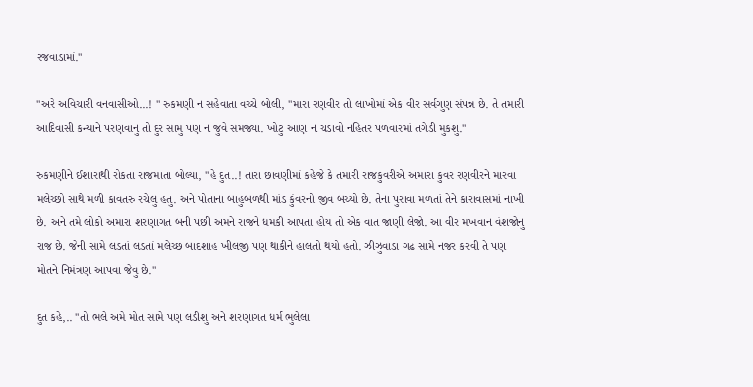રજવાડામાં."

"અરે અવિચારી વનવાસીઓ...! " રુકમણી ન સહેવાતા વચ્ચે બોલી, "મારા રણવીર તો લાખોમાં એક વીર સર્વગુણ સંપન્ન છે. તે તમારી આદિવાસી કન્યાને પરણવાનુ તો દુર સામુ પણ ન જુવે સમજ્યા. ખોટુ આણ ન ચડાવો નહિતર પળવારમાં તગેડી મુકશુ."

રુકમણીને ઈશારાથી રોકતા રાજમાતા બોલ્યા, "હે દુત..! તારા છાવણીમાં કહેજે કે તમારી રાજકુવરીએ અમારા કુવર રણવીરને મારવા મલેચ્છો સાથે મળી કાવતરુ રચેલુ હતુ. અને પોતાના બાહુબળથી માંડ કુંવરનો જીવ બચ્યો છે. તેના પુરાવા મળતાં તેને કારાવાસમાં નાખી છે. અને તમે લોકો અમારા શરણાગત બની પછી અમને રાજને ધમકી આપતા હોય તો એક વાત જાણી લેજો. આ વીર મખવાન વંશજોનુ રાજ છે. જેની સામે લડતાં લડતાં મલેચ્છ બાદશાહ ખીલજી પણ થાકીને હાલતો થયો હતો. ઝીઝુવાડા ગઢ સામે નજર કરવી તે પણ મોતને નિમંત્રણ આપવા જેવુ છે."

દુત કહે,.. "તો ભલે અમે મોત સામે પણ લડીશુ અને શરણાગત ધર્મ ભુલેલા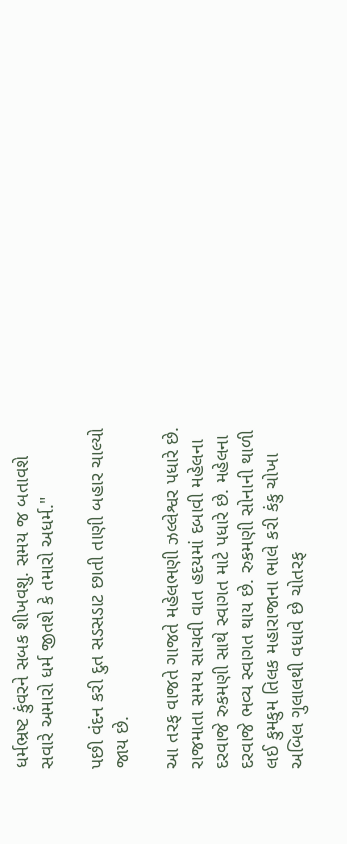ધર્મભ્રષ્ટ કુંવરને સબક શીખવશુ. સમય જ બતાવશે સવારે અમારો ધર્મ જીતશે કે તમારો અધર્મ."

પછી વંદન કરી દુત સડસડાટ છાતી તાણી બહાર ચાલ્યો જાય છે.

આ તરફ વાજતે ગાજતે મહેલભણી ઝલ્લેશ્વર પધારે છે. રાજમાતા સમય સાચવી વાત હદયમાં દબાવી મહેલના દરવાજે રુકમણી સાથે સ્વાગત માટે પધારે છે. મહેલના દરવાજે ભવ્ય સ્વાગત થાય છે. રુકમણી સોનાની થાળી લઈ કુમકુમ તિલક મહારાજાના ભાલે કરી કંકુ ચોખા અબિલ ગુલાલથી વધાવે છે ચોતરફ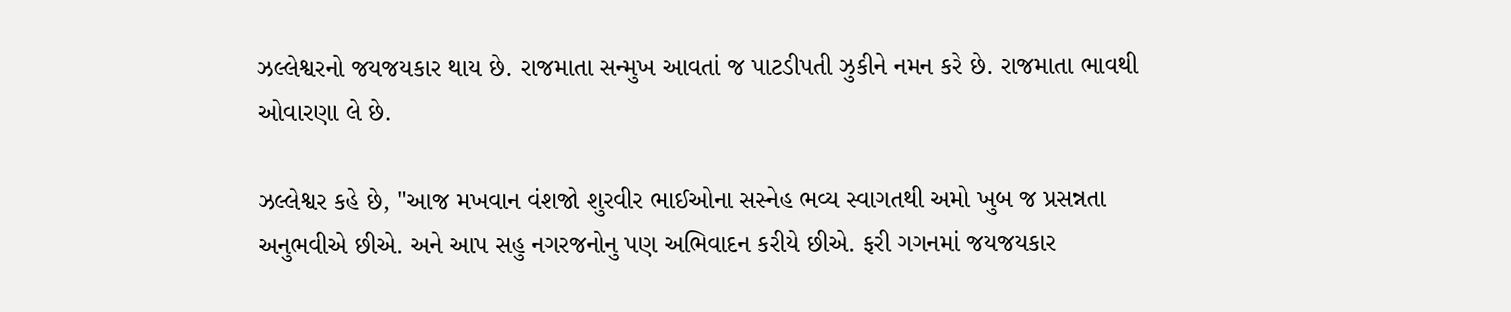ઝલ્લેશ્વરનો જયજયકાર થાય છે. રાજમાતા સન્મુખ આવતાં જ પાટડીપતી ઝુકીને નમન કરે છે. રાજમાતા ભાવથી ઓવારણા લે છે.

ઝલ્લેશ્વર કહે છે, "આજ મખવાન વંશજો શુરવીર ભાઈઓના સસ્નેહ ભવ્ય સ્વાગતથી અમો ખુબ જ પ્રસન્નતા અનુભવીએ છીએ. અને આપ સહુ નગરજનોનુ પણ અભિવાદન કરીયે છીએ. ફરી ગગનમાં જયજયકાર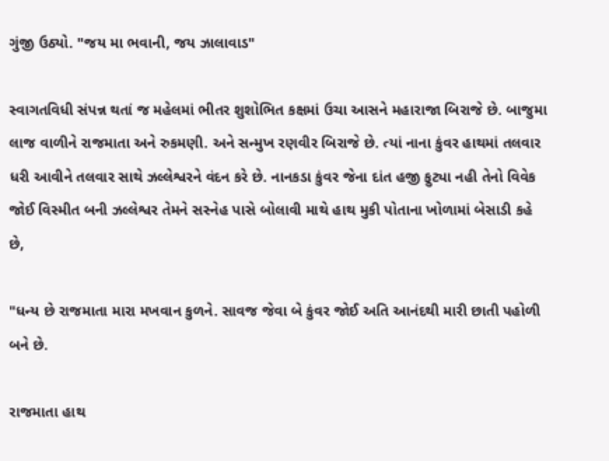ગુંજી ઉઠ્યો. "જય મા ભવાની, જય ઝાલાવાડ"

સ્વાગતવિધી સંપન્ન થતાં જ મહેલમાં ભીતર શુશોભિત કક્ષમાં ઉચા આસને મહારાજા બિરાજે છે. બાજુમા લાજ વાળીને રાજમાતા અને રુકમણી. અને સન્મુખ રણવીર બિરાજે છે. ત્યાં નાના કુંવર હાથમાં તલવાર ધરી આવીને તલવાર સાથે ઝલ્લેશ્વરને વંદન કરે છે. નાનકડા કુંવર જેના દાંત હજી ફુટ્યા નહી તેનો વિવેક જોઈ વિસ્મીત બની ઝલ્લેશ્વર તેમને સસ્નેહ પાસે બોલાવી માથે હાથ મુકી પોતાના ખોળામાં બેસાડી કહે છે,

"ધન્ય છે રાજમાતા મારા મખવાન કુળને. સાવજ જેવા બે કુંવર જોઈ અતિ આનંદથી મારી છાતી પહોળી બને છે.

રાજમાતા હાથ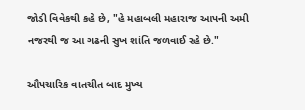જોડી વિવેકથી કહે છે, "હે મહાબલી મહારાજ આપની અમી નજરથી જ આ ગઢની સુખ શાંતિ જળવાઈ રહે છે."

ઔપચારિક વાતચીત બાદ મુખ્ય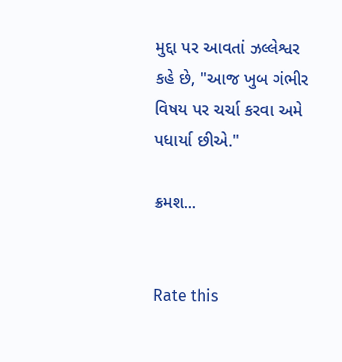મુદ્દા પર આવતાં ઝલ્લેશ્વર કહે છે, "આજ ખુબ ગંભીર વિષય પર ચર્ચા કરવા અમે પધાર્યા છીએ."

ક્રમશ...


Rate this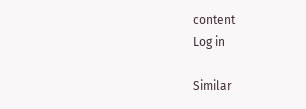content
Log in

Similar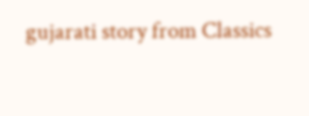gujarati story from Classics